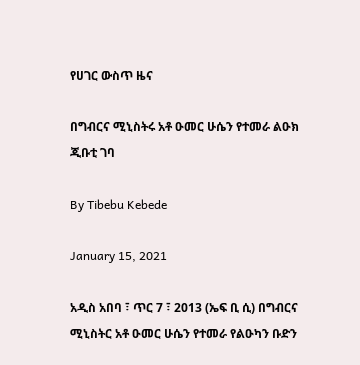የሀገር ውስጥ ዜና

በግብርና ሚኒስትሩ አቶ ዑመር ሁሴን የተመራ ልዑክ ጂቡቲ ገባ

By Tibebu Kebede

January 15, 2021

አዲስ አበባ ፣ ጥር 7 ፣ 2013 (ኤፍ ቢ ሲ) በግብርና ሚኒስትር አቶ ዑመር ሁሴን የተመራ የልዑካን ቡድን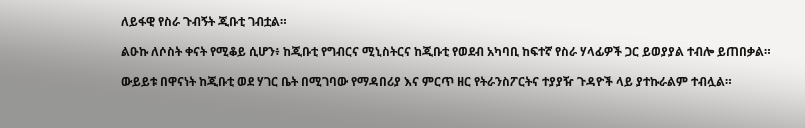ለይፋዊ የስራ ጉብኝት ጂቡቲ ገብቷል።

ልዑኩ ለሶስት ቀናት የሚቆይ ሲሆን፥ ከጂቡቲ የግብርና ሚኒስትርና ከጂቡቲ የወደብ አካባቢ ከፍተኛ የስራ ሃላፊዎች ጋር ይወያያል ተብሎ ይጠበቃል።

ውይይቱ በዋናነት ከጂቡቲ ወደ ሃገር ቤት በሚገባው የማዳበሪያ እና ምርጥ ዘር የትራንስፖርትና ተያያዥ ጉዳዮች ላይ ያተኩራልም ተብሏል።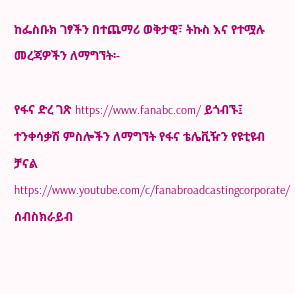ከፌስቡክ ገፃችን በተጨማሪ ወቅታዊ፣ ትኩስ እና የተሟሉ መረጃዎችን ለማግኘት፡-

የፋና ድረ ገጽ https://www.fanabc.com/ ይጎብኙ፤ ተንቀሳቃሽ ምስሎችን ለማግኘት የፋና ቴሌቪዥን የዩቲዩብ ቻናል https://www.youtube.com/c/fanabroadcastingcorporate/ ሰብስክራይብ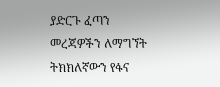ያድርጉ ፈጣን መረጃዎችን ለማግኘት ትክክለኛውን የፋና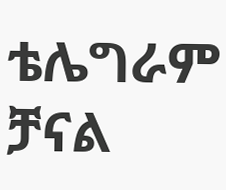ቴሌግራም ቻናል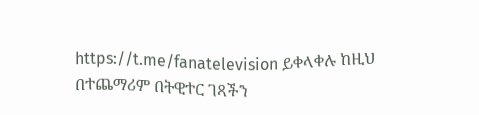https://t.me/fanatelevision ይቀላቀሉ ከዚህ በተጨማሪም በትዊተር ገጻችን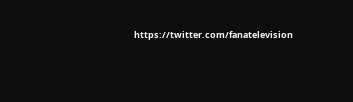https://twitter.com/fanatelevision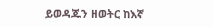ይወዳጁን ዘወትር ከእኛ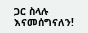ጋር ስላሉ እናመሰግናለን!